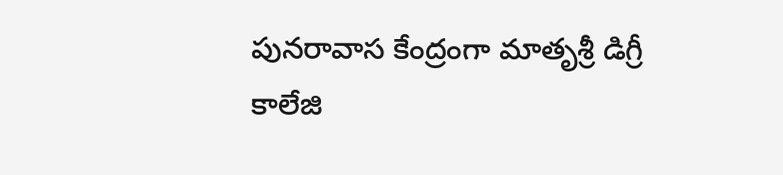పునరావాస కేంద్రంగా మాతృశ్రీ డిగ్రీ కాలేజి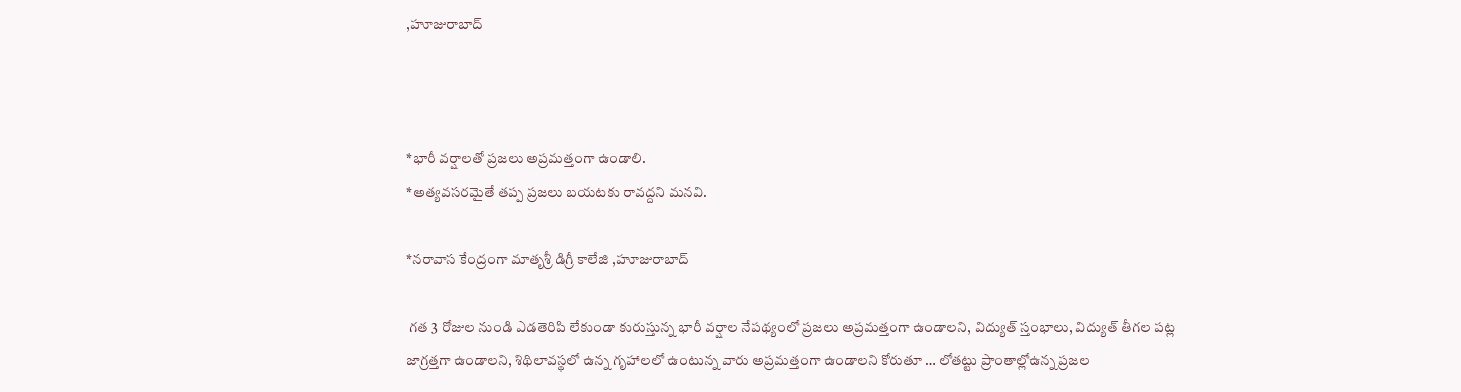,హూజురాబాద్



*భారీ వర్షాలతో ప్రజలు అప్రమత్తంగా ఉండాలి.
*అత్యవసరమైతే తప్ప ప్రజలు బయటకు రావద్దని మనవి.

*నరావాస కేంద్రంగా మాతృశ్రీ డిగ్రీ కాలేజి ,హూజురాబాద్

 గత 3 రోజుల నుండి ఎడతెరిపి లేకుండా కురుస్తున్న భారీ వర్షాల నేపథ్యంలో ప్రజలు అప్రమత్తంగా ఉండాలని, విద్యుత్ స్తంభాలు, విద్యుత్ తీగల పట్ల జాగ్రత్తగా ఉండాలని, శిథిలావస్థలో ఉన్న గృహాలలో ఉంటున్న వారు అప్రమత్తంగా ఉండాలని కోరుతూ … లోతట్టు ప్రాంతాల్లోఉన్న ప్రజల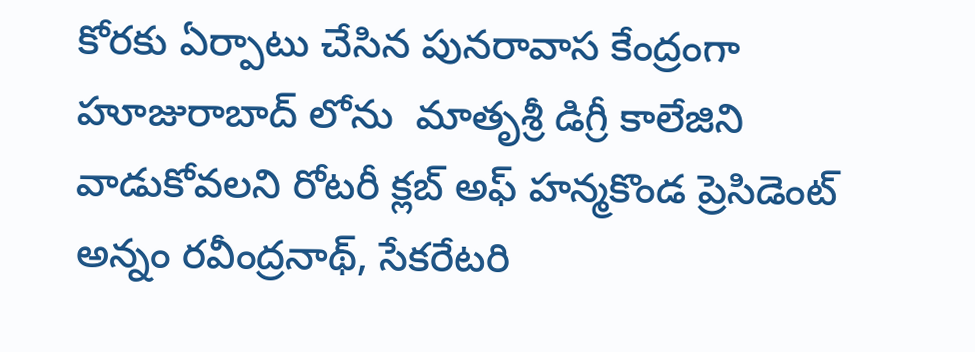కోరకు ఏర్పాటు చేసిన పునరావాస కేంద్రంగా హూజురాబాద్ లోను  మాతృశ్రీ డిగ్రీ కాలేజిని వాడుకోవలని రోటరీ క్లబ్ అఫ్ హన్మకొండ ప్రెసిడెంట్ అన్నం రవీంద్రనాథ్, సేకరేటరి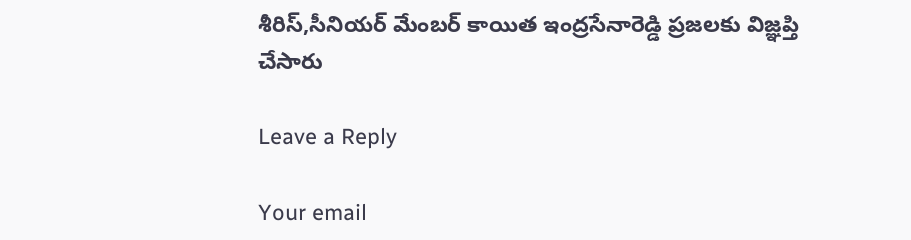శీరిస్,సీనియర్ మేంబర్ కాయిత ఇంద్రసేనారెడ్డి ప్రజలకు విజ్ఞప్తి చేసారు

Leave a Reply

Your email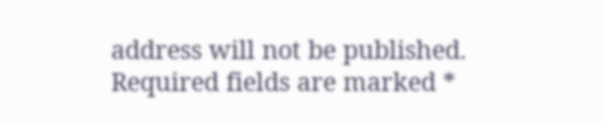address will not be published. Required fields are marked *